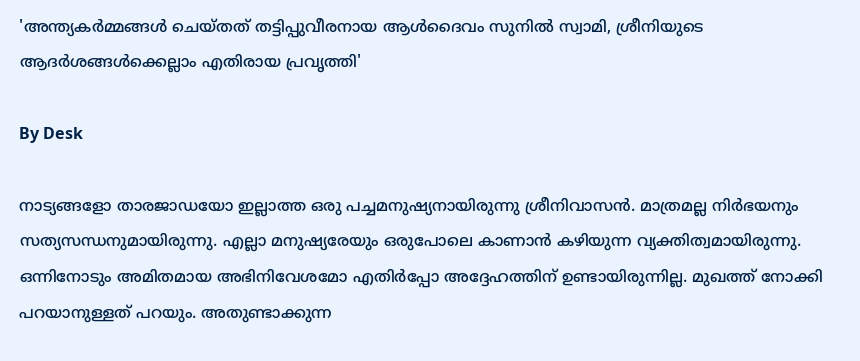'അന്ത്യകർമ്മങ്ങൾ ചെയ്തത് തട്ടിപ്പുവീരനായ ആൾദൈവം സുനിൽ സ്വാമി, ശ്രീനിയുടെ ആദർശങ്ങൾക്കെല്ലാം എതിരായ പ്രവൃത്തി'

By Desk

നാട്യങ്ങളോ താരജാ‍ഡയോ ഇല്ലാത്ത ഒരു പച്ചമനുഷ്യനായിരുന്നു ശ്രീനിവാസൻ. മാത്രമല്ല നിർഭയനും സത്യസന്ധനുമായിരുന്നു. എല്ലാ മനുഷ്യരേയും ഒരുപോലെ കാണാൻ കഴിയുന്ന വ്യക്തിത്വമായിരുന്നു. ഒന്നിനോടും അമിതമായ അഭിനിവേശമോ എതിർപ്പോ അദ്ദേഹത്തിന് ഉണ്ടായിരുന്നില്ല. മുഖത്ത് നോക്കി പറയാനുള്ളത് പറയും. അതുണ്ടാക്കുന്ന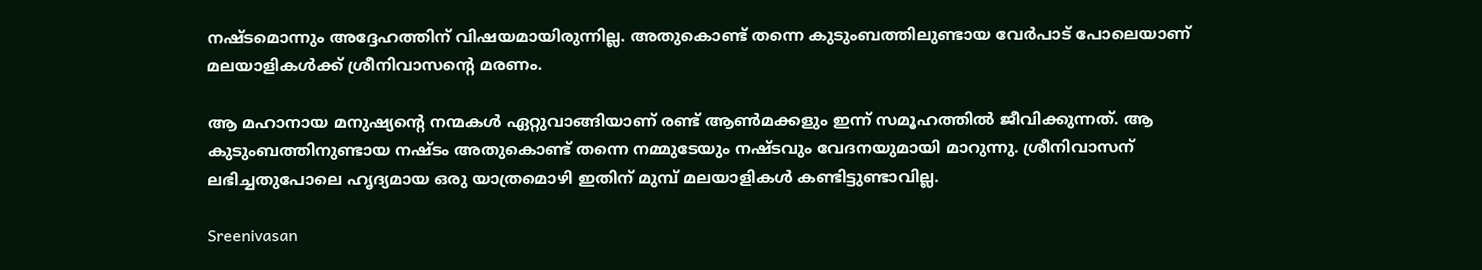നഷ്ടമൊന്നും അദ്ദേഹത്തിന് വിഷയമായിരുന്നില്ല. അതുകൊണ്ട് തന്നെ കുടുംബത്തിലുണ്ടായ വേർപാട് പോലെയാണ് മലയാളികൾക്ക് ശ്രീനിവാസന്റെ മരണം.

ആ മഹാനായ മനുഷ്യന്റെ നന്മകൾ ഏറ്റുവാങ്ങിയാണ് രണ്ട് ആൺമക്കളും ഇന്ന് സമൂഹത്തിൽ ജീവിക്കുന്നത്. ആ കുടുംബത്തിനുണ്ടായ നഷ്ടം അതുകൊണ്ട് തന്നെ നമ്മുടേയും നഷ്ടവും വേദനയുമായി മാറുന്നു. ശ്രീനിവാസന് ലഭിച്ചതുപോലെ ഹൃദ്യമായ ഒരു യാത്രമൊഴി ഇതിന് മുമ്പ് മലയാളികൾ കണ്ടിട്ടുണ്ടാവില്ല.

Sreenivasan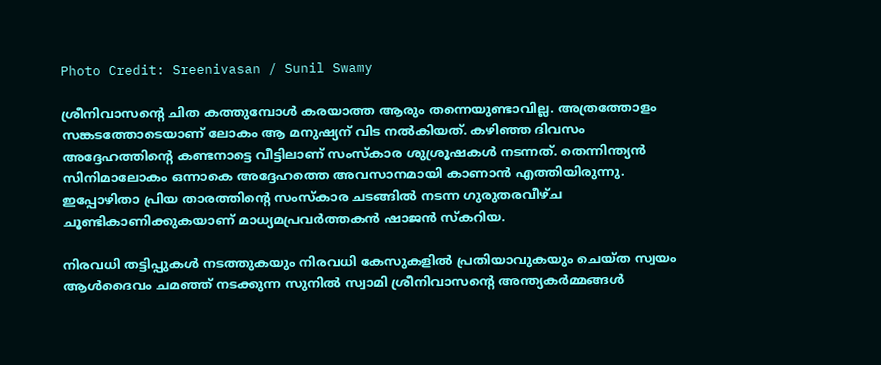Photo Credit: Sreenivasan / Sunil Swamy

ശ്രീനിവാസന്റെ ചിത കത്തുമ്പോൾ കരയാത്ത ആരും തന്നെയുണ്ടാവില്ല. അത്രത്തോളം സങ്കടത്തോടെയാണ് ലോകം ആ മനുഷ്യന് വിട നൽകിയത്. കഴിഞ്ഞ ദിവസം അദ്ദേഹത്തിന്റെ കണ്ടനാട്ടെ വീട്ടിലാണ് സംസ്കാര ശുശ്രൂഷകൾ നടന്നത്. തെന്നിന്ത്യൻ സിനിമാലോകം ഒന്നാകെ അദ്ദേഹത്തെ അവസാനമായി കാണാൻ എത്തിയിരുന്നു. ഇപ്പോഴിതാ പ്രിയ താരത്തിന്റെ സംസ്കാര ചടങ്ങിൽ നടന്ന ഗുരുതരവീഴ്ച ചൂണ്ടികാണിക്കുകയാണ് മാധ്യമപ്രവർത്തകൻ ഷാജൻ സ്കറിയ.

നിരവധി തട്ടിപ്പുകൾ നടത്തുകയും നിരവധി കേസുകളിൽ പ്രതിയാവുകയും ചെയ്ത സ്വയം ആൾദൈവം ചമഞ്ഞ് നടക്കുന്ന സുനിൽ സ്വാമി ശ്രീനിവാസന്റെ അന്ത്യകർമ്മങ്ങൾ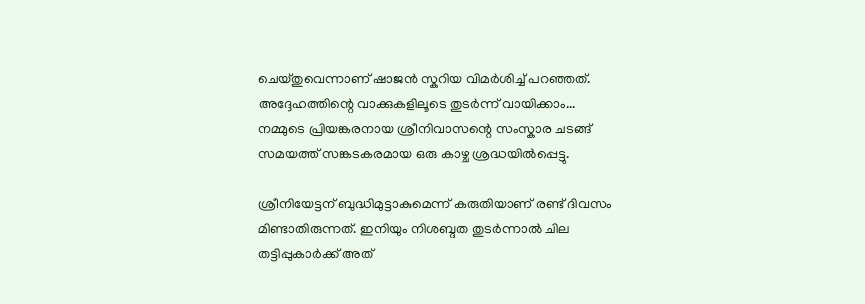ചെയ്തുവെന്നാണ് ഷാജൻ സ്കറിയ വിമർശിച്ച് പറഞ്ഞത്. അദ്ദേഹത്തിന്റെ വാക്കുകളിലൂടെ തുടർന്ന് വായിക്കാം... നമ്മുടെ പ്രിയങ്കരനായ ശ്രീനിവാസന്റെ സംസ്കാര ചടങ്ങ് സമയത്ത് സങ്കടകരമായ ഒരു കാഴ്ച ശ്രദ്ധയിൽപ്പെട്ടു.

ശ്രീനിയേട്ടന് ബുദ്ധിമുട്ടാകുമെന്ന് കരുതിയാണ് രണ്ട് ദിവസം മിണ്ടാതിരുന്നത്. ഇനിയും നിശബ്ദത തുടർന്നാൽ ചില തട്ടിപ്പുകാർക്ക് അത്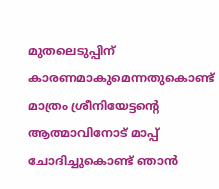മുതലെടുപ്പിന് കാരണമാകുമെന്നതുകൊണ്ട് മാത്രം ശ്രീനിയേട്ടന്റെ ആത്മാവിനോട് മാപ്പ് ചോദിച്ചുകൊണ്ട് ഞാൻ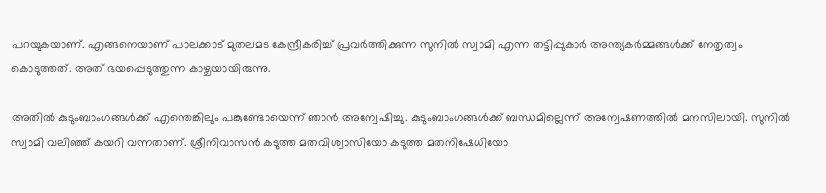പറയുകയാണ്. എങ്ങനെയാണ് പാലക്കാട് മുതലമട കേന്ദ്രീകരിച്ച് പ്രവർത്തിക്കുന്ന സുനിൽ സ്വാമി എന്ന തട്ടിപ്പുകാർ അന്ത്യകർമ്മങ്ങൾക്ക് നേതൃത്വം കൊടുത്തത്. അത് ഭയപ്പെടുത്തുന്ന കാഴ്ചയായിരുന്നു.

അതിൽ കുടുംബാംഗങ്ങൾക്ക് എന്തെങ്കിലും പങ്കുണ്ടോയെന്ന് ഞാൻ അന്വേഷിച്ചു. കുടുംബാംഗങ്ങൾക്ക് ബന്ധമില്ലെന്ന് അന്വേഷണത്തിൽ മനസിലായി. സുനിൽ സ്വാമി വലിഞ്ഞ് കയറി വന്നതാണ്. ശ്രീനിവാസൻ കടുത്ത മതവിശ്വാസിയോ കടുത്ത മതനിഷേധിയോ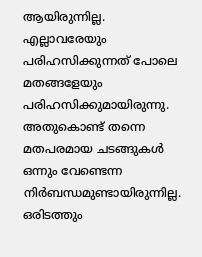ആയിരുന്നില്ല. എല്ലാവരേയും പരിഹസിക്കുന്നത് പോലെ മതങ്ങളേയും പരിഹസിക്കുമായിരുന്നു. അതുകൊണ്ട് ‌തന്നെ മതപരമായ ചടങ്ങുകൾ ഒന്നും വേണ്ടെന്ന നിർബന്ധമുണ്ടായിരുന്നില്ല. ഒരിടത്തും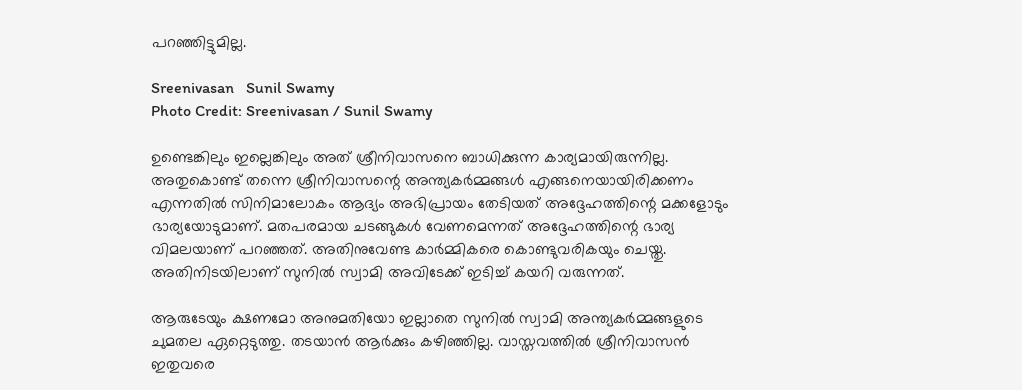പറഞ്ഞിട്ടുമില്ല.

Sreenivasan   Sunil Swamy
Photo Credit: Sreenivasan / Sunil Swamy

ഉണ്ടെങ്കിലും ഇല്ലെങ്കിലും അത് ശ്രീനിവാസനെ ബാധിക്കുന്ന കാര്യമായിരുന്നില്ല. അതുകൊണ്ട് തന്നെ ശ്രീനിവാസന്റെ അന്ത്യകർമ്മങ്ങൾ എങ്ങനെയായിരിക്കണം എന്നതിൽ സിനിമാലോകം ആദ്യം അഭിപ്രായം തേടിയത് അദ്ദേഹത്തിന്റെ മക്കളോടും ഭാര്യയോടുമാണ്. മതപരമായ ചടങ്ങുകൾ വേണമെന്നത് അദ്ദേഹത്തിന്റെ ഭാര്യ വിമലയാണ് പറഞ്ഞത്. അതിനുവേണ്ട കാർമ്മികരെ കൊണ്ടുവരികയും ചെയ്തു. അതിനിടയിലാണ് സുനിൽ സ്വാമി അവിടേക്ക് ഇടിച്ച് കയറി വരുന്നത്.

ആരുടേയും ക്ഷണമോ അനുമതിയോ ഇല്ലാതെ സുനിൽ സ്വാമി അന്ത്യകർമ്മങ്ങളുടെ ചുമതല ഏറ്റെടുത്തു. തടയാൻ ആർക്കും കഴിഞ്ഞില്ല. വാസ്തവത്തിൽ ശ്രീനിവാസൻ ഇതുവരെ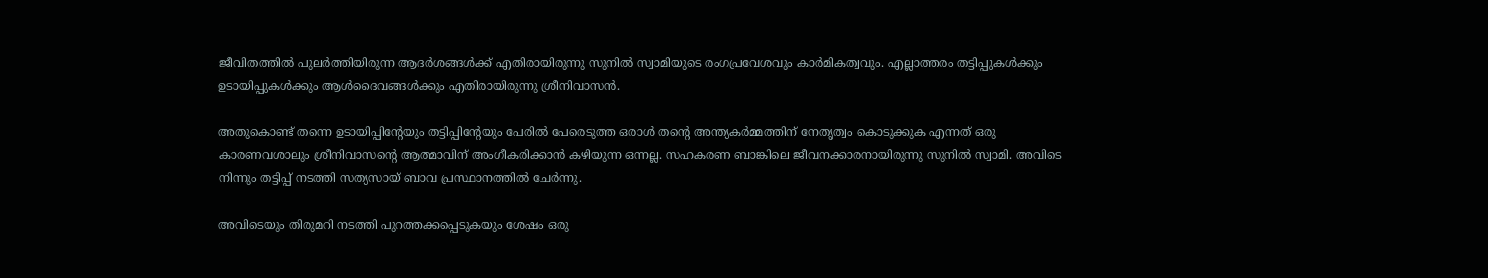ജീവിതത്തിൽ പുലർത്തിയിരുന്ന ആദർശങ്ങൾക്ക് എതിരായിരുന്നു സുനിൽ സ്വാമിയുടെ രംഗപ്രവേശവും കാർമികത്വവും. എല്ലാത്തരം തട്ടിപ്പുകൾക്കും ഉടായിപ്പുകൾക്കും ആൾദൈവങ്ങൾക്കും എതിരായിരുന്നു ശ്രീനിവാസൻ.

അതുകൊണ്ട് തന്നെ ഉടായിപ്പിന്റേയും തട്ടിപ്പിന്റേയും പേരിൽ പേരെടുത്ത ഒരാൾ തന്റെ അന്ത്യകർമ്മത്തിന് നേതൃത്വം കൊടുക്കുക എന്നത് ഒരു കാരണവശാലും ശ്രീനിവാസന്റെ ആത്മാവിന് അംഗീകരിക്കാൻ കഴിയുന്ന ഒന്നല്ല. സഹകരണ ബാങ്കിലെ ജീവനക്കാരനായിരുന്നു സുനിൽ സ്വാമി. അവിടെ നിന്നും തട്ടിപ്പ് നടത്തി സത്യസായ് ബാവ പ്രസ്ഥാനത്തിൽ ചേർന്നു.

അവിടെയും തിരുമറി നടത്തി പുറത്തക്കപ്പെടുകയും ശേഷം ഒരു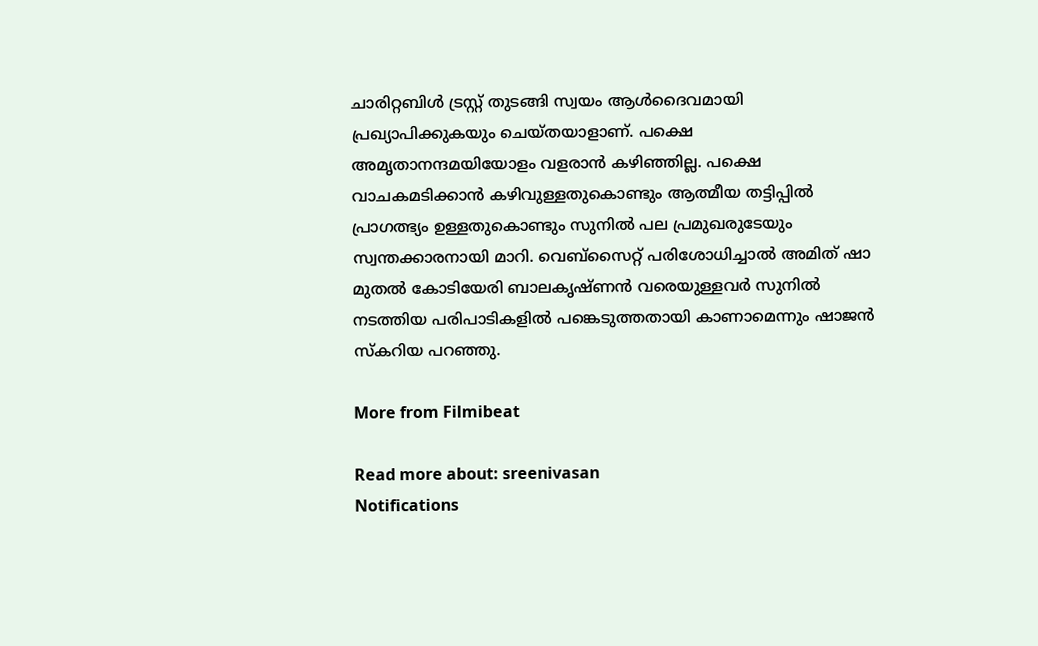ചാരിറ്റബിൾ ട്രസ്റ്റ് തുടങ്ങി സ്വയം ആൾദൈവമായി പ്രഖ്യാപിക്കുകയും ചെയ്തയാളാണ്. പക്ഷെ അമൃതാനന്ദമയിയോളം വളരാൻ കഴിഞ്ഞില്ല. പക്ഷെ വാചകമടിക്കാൻ കഴിവുള്ളതുകൊണ്ടും ആത്മീയ തട്ടിപ്പിൽ പ്രാഗത്ഭ്യം ഉള്ളതുകൊണ്ടും സുനിൽ പല പ്രമുഖരുടേയും സ്വന്തക്കാരനായി മാറി. വെബ്സൈറ്റ് പരിശോധിച്ചാൽ അമിത് ഷാ മുതൽ കോടിയേരി ബാലകൃഷ്ണൻ വരെയുള്ളവർ സുനിൽ നടത്തിയ പരിപാടികളിൽ പങ്കെടുത്തതായി കാണാമെന്നും ഷാജൻ സ്കറിയ പറഞ്ഞു.

More from Filmibeat

Read more about: sreenivasan
Notifications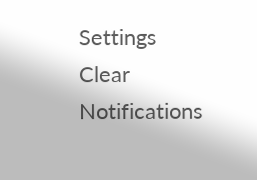Settings
Clear Notifications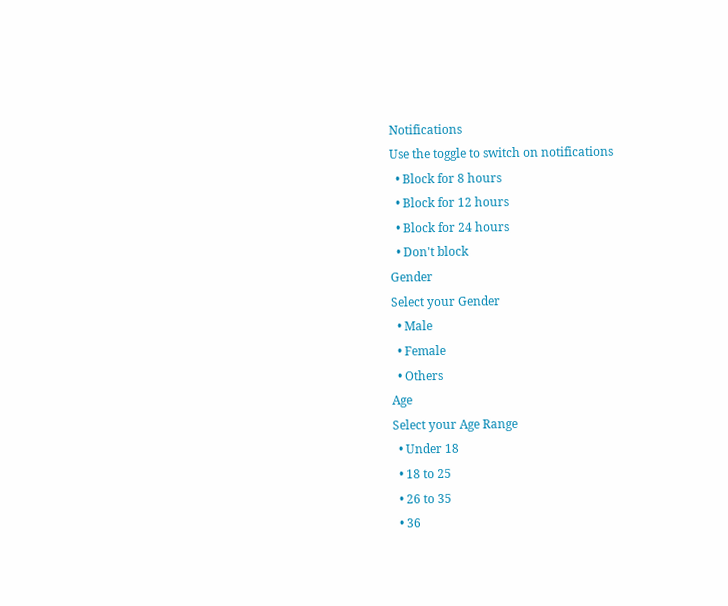Notifications
Use the toggle to switch on notifications
  • Block for 8 hours
  • Block for 12 hours
  • Block for 24 hours
  • Don't block
Gender
Select your Gender
  • Male
  • Female
  • Others
Age
Select your Age Range
  • Under 18
  • 18 to 25
  • 26 to 35
  • 36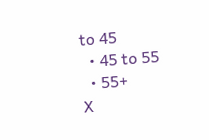to 45
  • 45 to 55
  • 55+
X